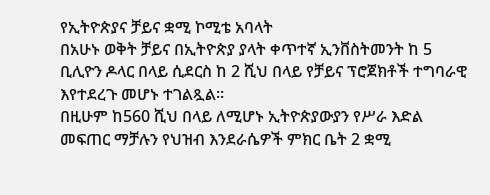የኢትዮጵያና ቻይና ቋሚ ኮሚቴ አባላት
በአሁኑ ወቅት ቻይና በኢትዮጵያ ያላት ቀጥተኛ ኢንቨስትመንት ከ 5 ቢሊዮን ዶላር በላይ ሲደርስ ከ 2 ሺህ በላይ የቻይና ፕሮጀክቶች ተግባራዊ እየተደረጉ መሆኑ ተገልጿል።
በዚሁም ከ560 ሺህ በላይ ለሚሆኑ ኢትዮጵያውያን የሥራ እድል መፍጠር ማቻሉን የህዝብ እንደራሴዎች ምክር ቤት 2 ቋሚ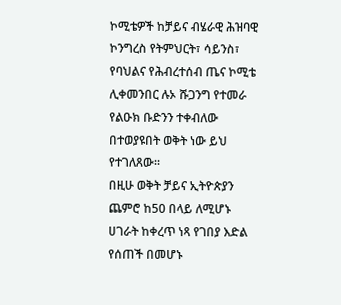ኮሚቴዎች ከቻይና ብሄራዊ ሕዝባዊ ኮንግረስ የትምህርት፣ ሳይንስ፣ የባህልና የሕብረተሰብ ጤና ኮሚቴ ሊቀመንበር ሉኦ ሹጋንግ የተመራ የልዑክ ቡድንን ተቀብለው በተወያዩበት ወቅት ነው ይህ የተገለጸው።
በዚሁ ወቅት ቻይና ኢትዮጵያን ጨምሮ ከ50 በላይ ለሚሆኑ ሀገራት ከቀረጥ ነጻ የገበያ እድል የሰጠች በመሆኑ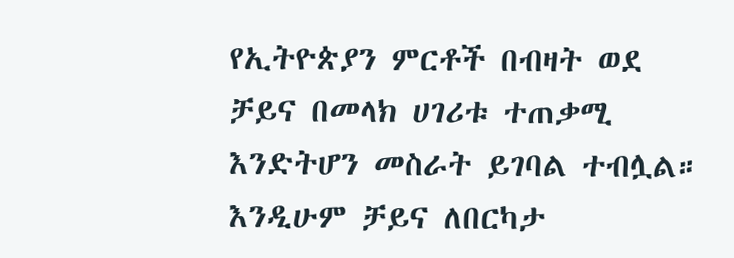የኢትዮጵያን ምርቶች በብዛት ወደ ቻይና በመላክ ሀገሪቱ ተጠቃሚ እንድትሆን መስራት ይገባል ተብሏል።
እንዲሁም ቻይና ለበርካታ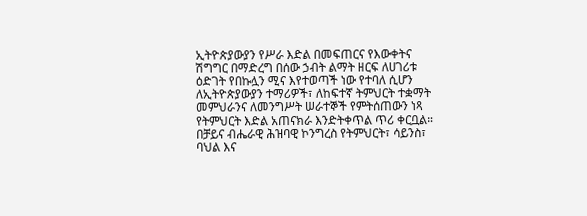ኢትዮጵያውያን የሥራ እድል በመፍጠርና የእውቀትና ሽግግር በማድረግ በሰው ኃብት ልማት ዘርፍ ለሀገሪቱ ዕድገት የበኩሏን ሚና እየተወጣች ነው የተባለ ሲሆን ለኢትዮጵያውያን ተማሪዎች፣ ለከፍተኛ ትምህርት ተቋማት መምህራንና ለመንግሥት ሠራተኞች የምትሰጠውን ነጻ የትምህርት እድል አጠናክራ እንድትቀጥል ጥሪ ቀርቧል።
በቻይና ብሔራዊ ሕዝባዊ ኮንግረስ የትምህርት፣ ሳይንስ፣ ባህል እና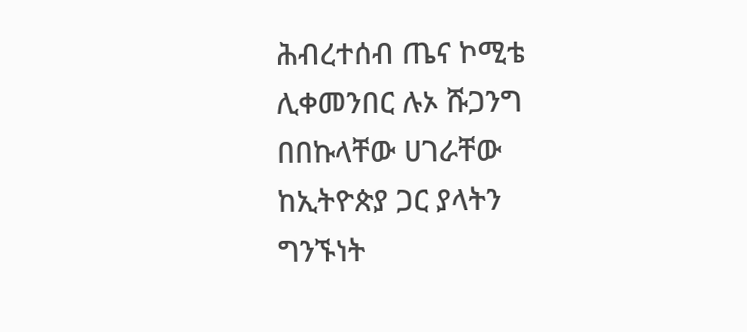ሕብረተሰብ ጤና ኮሚቴ ሊቀመንበር ሉኦ ሹጋንግ በበኩላቸው ሀገራቸው ከኢትዮጵያ ጋር ያላትን ግንኙነት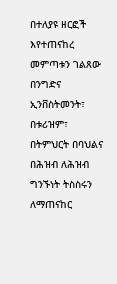በተለያዩ ዘርፎች እየተጠናከረ መምጣቱን ገልጸው በንግድና ኢንቨስትመንት፣ በቱሪዝም፣ በትምህርት በባህልና በሕዝብ ለሕዝብ ግንኙነት ትስስሩን ለማጠናከር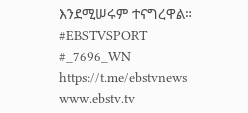እንደሚሠሩም ተናግረዋል።
#EBSTVSPORT
#_7696_WN
https://t.me/ebstvnews
www.ebstv.tv